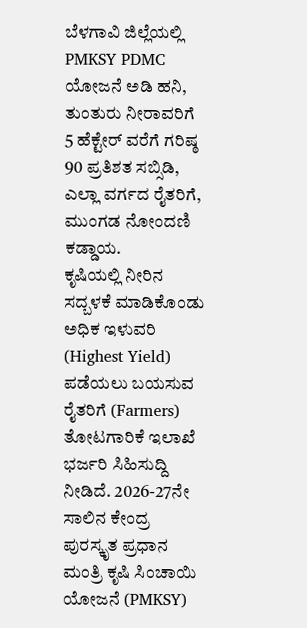ಬೆಳಗಾವಿ ಜಿಲ್ಲೆಯಲ್ಲಿ PMKSY PDMC ಯೋಜನೆ ಅಡಿ ಹನಿ, ತುಂತುರು ನೀರಾವರಿಗೆ 5 ಹೆಕ್ಟೇರ್ ವರೆಗೆ ಗರಿಷ್ಠ 90 ಪ್ರತಿಶತ ಸಬ್ಸಿಡಿ, ಎಲ್ಲಾ ವರ್ಗದ ರೈತರಿಗೆ, ಮುಂಗಡ ನೋಂದಣಿ ಕಡ್ಡಾಯ.
ಕೃಷಿಯಲ್ಲಿ ನೀರಿನ ಸದ್ಬಳಕೆ ಮಾಡಿಕೊಂಡು ಅಧಿಕ ಇಳುವರಿ (Highest Yield) ಪಡೆಯಲು ಬಯಸುವ ರೈತರಿಗೆ (Farmers) ತೋಟಗಾರಿಕೆ ಇಲಾಖೆ ಭರ್ಜರಿ ಸಿಹಿಸುದ್ದಿ ನೀಡಿದೆ. 2026-27ನೇ ಸಾಲಿನ ಕೇಂದ್ರ ಪುರಸ್ಕೃತ ಪ್ರಧಾನ ಮಂತ್ರಿ ಕೃಷಿ ಸಿಂಚಾಯಿ ಯೋಜನೆ (PMKSY)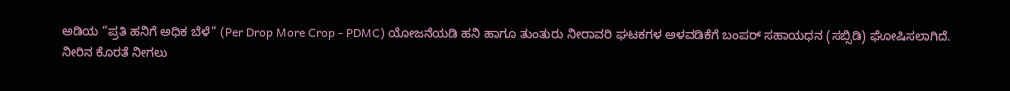ಅಡಿಯ “ಪ್ರತಿ ಹನಿಗೆ ಅಧಿಕ ಬೆಳೆ” (Per Drop More Crop - PDMC) ಯೋಜನೆಯಡಿ ಹನಿ ಹಾಗೂ ತುಂತುರು ನೀರಾವರಿ ಘಟಕಗಳ ಅಳವಡಿಕೆಗೆ ಬಂಪರ್ ಸಹಾಯಧನ (ಸಬ್ಸಿಡಿ) ಘೋಷಿಸಲಾಗಿದೆ.
ನೀರಿನ ಕೊರತೆ ನೀಗಲು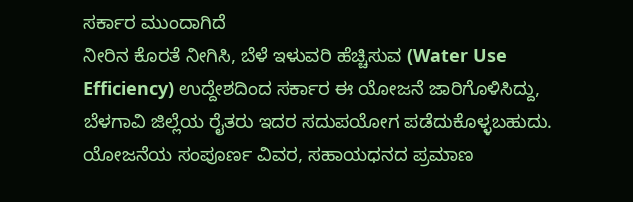ಸರ್ಕಾರ ಮುಂದಾಗಿದೆ
ನೀರಿನ ಕೊರತೆ ನೀಗಿಸಿ, ಬೆಳೆ ಇಳುವರಿ ಹೆಚ್ಚಿಸುವ (Water Use Efficiency) ಉದ್ದೇಶದಿಂದ ಸರ್ಕಾರ ಈ ಯೋಜನೆ ಜಾರಿಗೊಳಿಸಿದ್ದು, ಬೆಳಗಾವಿ ಜಿಲ್ಲೆಯ ರೈತರು ಇದರ ಸದುಪಯೋಗ ಪಡೆದುಕೊಳ್ಳಬಹುದು. ಯೋಜನೆಯ ಸಂಪೂರ್ಣ ವಿವರ, ಸಹಾಯಧನದ ಪ್ರಮಾಣ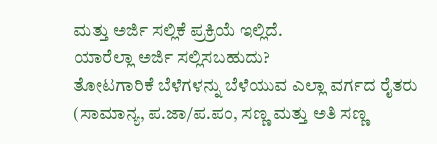ಮತ್ತು ಅರ್ಜಿ ಸಲ್ಲಿಕೆ ಪ್ರಕ್ರಿಯೆ ಇಲ್ಲಿದೆ.
ಯಾರೆಲ್ಲಾ ಅರ್ಜಿ ಸಲ್ಲಿಸಬಹುದು?
ತೋಟಗಾರಿಕೆ ಬೆಳೆಗಳನ್ನು ಬೆಳೆಯುವ ಎಲ್ಲಾ ವರ್ಗದ ರೈತರು (ಸಾಮಾನ್ಯ, ಪ.ಜಾ/ಪ.ಪಂ, ಸಣ್ಣ ಮತ್ತು ಅತಿ ಸಣ್ಣ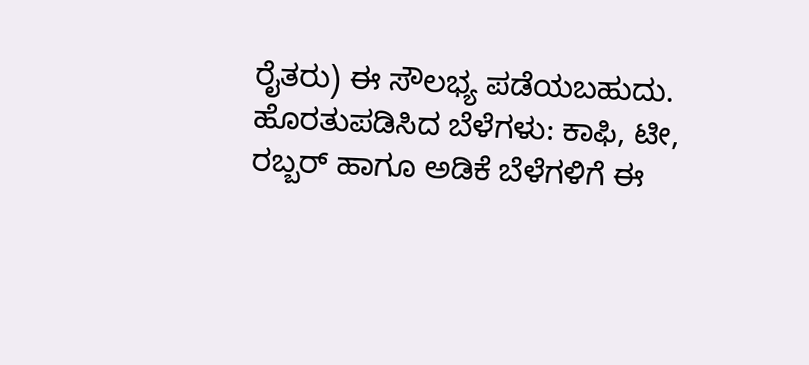ರೈತರು) ಈ ಸೌಲಭ್ಯ ಪಡೆಯಬಹುದು. ಹೊರತುಪಡಿಸಿದ ಬೆಳೆಗಳು: ಕಾಫಿ, ಟೀ, ರಬ್ಬರ್ ಹಾಗೂ ಅಡಿಕೆ ಬೆಳೆಗಳಿಗೆ ಈ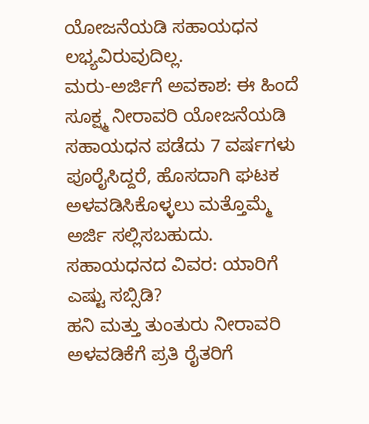ಯೋಜನೆಯಡಿ ಸಹಾಯಧನ ಲಭ್ಯವಿರುವುದಿಲ್ಲ.
ಮರು-ಅರ್ಜಿಗೆ ಅವಕಾಶ: ಈ ಹಿಂದೆ ಸೂಕ್ಷ್ಮ ನೀರಾವರಿ ಯೋಜನೆಯಡಿ ಸಹಾಯಧನ ಪಡೆದು 7 ವರ್ಷಗಳು ಪೂರೈಸಿದ್ದರೆ, ಹೊಸದಾಗಿ ಘಟಕ ಅಳವಡಿಸಿಕೊಳ್ಳಲು ಮತ್ತೊಮ್ಮೆ ಅರ್ಜಿ ಸಲ್ಲಿಸಬಹುದು.
ಸಹಾಯಧನದ ವಿವರ: ಯಾರಿಗೆ ಎಷ್ಟು ಸಬ್ಸಿಡಿ?
ಹನಿ ಮತ್ತು ತುಂತುರು ನೀರಾವರಿ ಅಳವಡಿಕೆಗೆ ಪ್ರತಿ ರೈತರಿಗೆ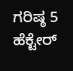ಗರಿಷ್ಠ 5 ಹೆಕ್ಟೇರ್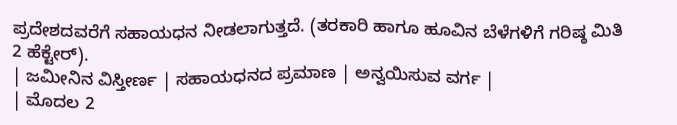ಪ್ರದೇಶದವರೆಗೆ ಸಹಾಯಧನ ನೀಡಲಾಗುತ್ತದೆ. (ತರಕಾರಿ ಹಾಗೂ ಹೂವಿನ ಬೆಳೆಗಳಿಗೆ ಗರಿಷ್ಠ ಮಿತಿ 2 ಹೆಕ್ಟೇರ್).
| ಜಮೀನಿನ ವಿಸ್ತೀರ್ಣ | ಸಹಾಯಧನದ ಪ್ರಮಾಣ | ಅನ್ವಯಿಸುವ ವರ್ಗ |
| ಮೊದಲ 2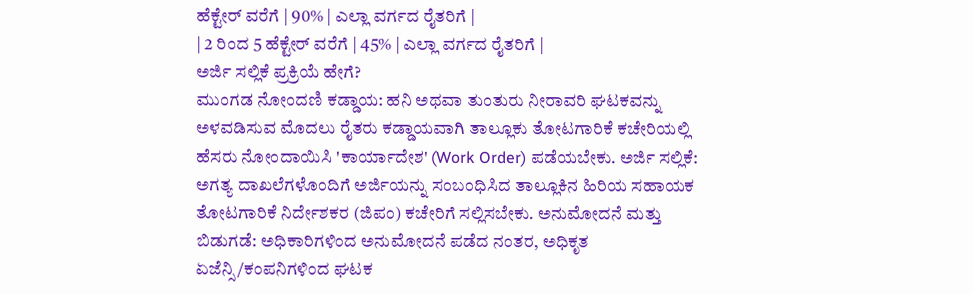ಹೆಕ್ಟೇರ್ ವರೆಗೆ | 90% | ಎಲ್ಲಾ ವರ್ಗದ ರೈತರಿಗೆ |
| 2 ರಿಂದ 5 ಹೆಕ್ಟೇರ್ ವರೆಗೆ | 45% | ಎಲ್ಲಾ ವರ್ಗದ ರೈತರಿಗೆ |
ಅರ್ಜಿ ಸಲ್ಲಿಕೆ ಪ್ರಕ್ರಿಯೆ ಹೇಗೆ?
ಮುಂಗಡ ನೋಂದಣಿ ಕಡ್ಡಾಯ: ಹನಿ ಅಥವಾ ತುಂತುರು ನೀರಾವರಿ ಘಟಕವನ್ನು ಅಳವಡಿಸುವ ಮೊದಲು ರೈತರು ಕಡ್ಡಾಯವಾಗಿ ತಾಲ್ಲೂಕು ತೋಟಗಾರಿಕೆ ಕಚೇರಿಯಲ್ಲಿ ಹೆಸರು ನೋಂದಾಯಿಸಿ 'ಕಾರ್ಯಾದೇಶ' (Work Order) ಪಡೆಯಬೇಕು. ಅರ್ಜಿ ಸಲ್ಲಿಕೆ: ಅಗತ್ಯ ದಾಖಲೆಗಳೊಂದಿಗೆ ಅರ್ಜಿಯನ್ನು ಸಂಬಂಧಿಸಿದ ತಾಲ್ಲೂಕಿನ ಹಿರಿಯ ಸಹಾಯಕ ತೋಟಗಾರಿಕೆ ನಿರ್ದೇಶಕರ (ಜಿಪಂ) ಕಚೇರಿಗೆ ಸಲ್ಲಿಸಬೇಕು. ಅನುಮೋದನೆ ಮತ್ತು ಬಿಡುಗಡೆ: ಅಧಿಕಾರಿಗಳಿಂದ ಅನುಮೋದನೆ ಪಡೆದ ನಂತರ, ಅಧಿಕೃತ ಏಜೆನ್ಸಿ/ಕಂಪನಿಗಳಿಂದ ಘಟಕ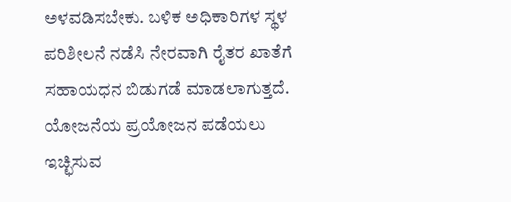ಅಳವಡಿಸಬೇಕು. ಬಳಿಕ ಅಧಿಕಾರಿಗಳ ಸ್ಥಳ ಪರಿಶೀಲನೆ ನಡೆಸಿ ನೇರವಾಗಿ ರೈತರ ಖಾತೆಗೆ ಸಹಾಯಧನ ಬಿಡುಗಡೆ ಮಾಡಲಾಗುತ್ತದೆ. ಯೋಜನೆಯ ಪ್ರಯೋಜನ ಪಡೆಯಲು ಇಚ್ಛಿಸುವ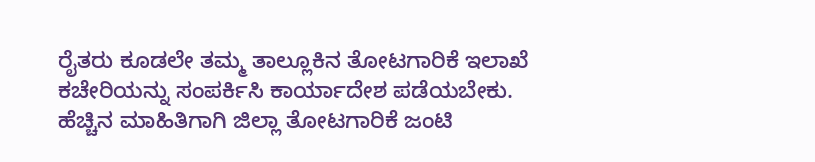ರೈತರು ಕೂಡಲೇ ತಮ್ಮ ತಾಲ್ಲೂಕಿನ ತೋಟಗಾರಿಕೆ ಇಲಾಖೆ ಕಚೇರಿಯನ್ನು ಸಂಪರ್ಕಿಸಿ ಕಾರ್ಯಾದೇಶ ಪಡೆಯಬೇಕು. ಹೆಚ್ಚಿನ ಮಾಹಿತಿಗಾಗಿ ಜಿಲ್ಲಾ ತೋಟಗಾರಿಕೆ ಜಂಟಿ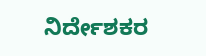ನಿರ್ದೇಶಕರ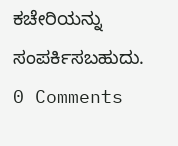ಕಚೇರಿಯನ್ನು ಸಂಪರ್ಕಿಸಬಹುದು.
0 Comments